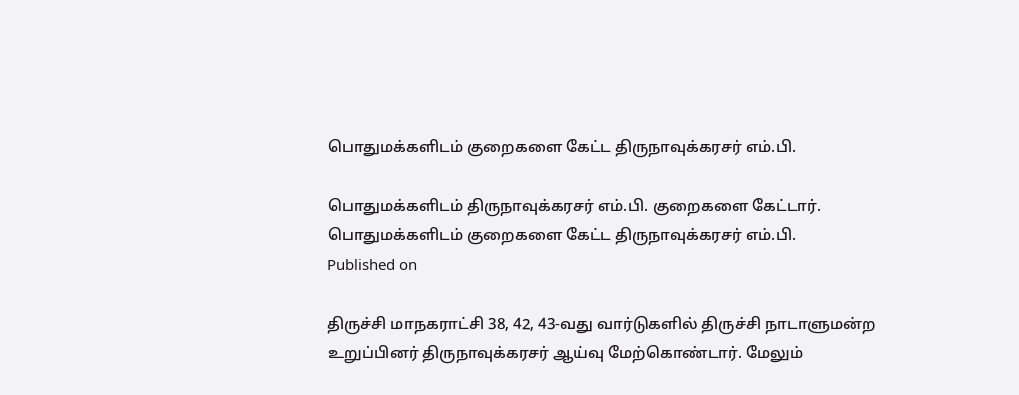பொதுமக்களிடம் குறைகளை கேட்ட திருநாவுக்கரசர் எம்.பி.

பொதுமக்களிடம் திருநாவுக்கரசர் எம்.பி. குறைகளை கேட்டார்.
பொதுமக்களிடம் குறைகளை கேட்ட திருநாவுக்கரசர் எம்.பி.
Published on

திருச்சி மாநகராட்சி 38, 42, 43-வது வார்டுகளில் திருச்சி நாடாளுமன்ற உறுப்பினர் திருநாவுக்கரசர் ஆய்வு மேற்கொண்டார். மேலும்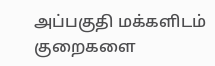அப்பகுதி மக்களிடம் குறைகளை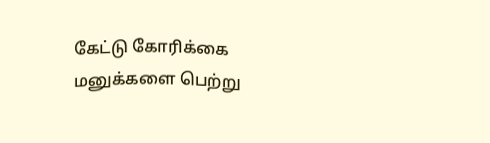கேட்டு கோரிக்கை மனுக்களை பெற்று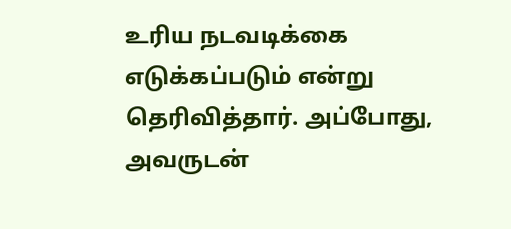உரிய நடவடிக்கை எடுக்கப்படும் என்று தெரிவித்தார். அப்போது, அவருடன்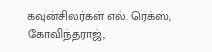கவுன்சிலர்கள் எல். ரெக்ஸ், கோவிந்தராஜ்,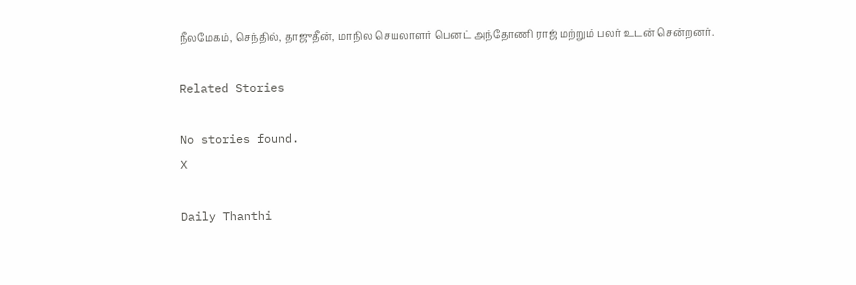நீலமேகம், செந்தில், தாஜுதீன், மாநில செயலாளர் பெனட் அந்தோணி ராஜ் மற்றும் பலர் உடன் சென்றனர்.

Related Stories

No stories found.
X

Daily Thanthi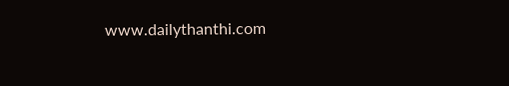www.dailythanthi.com